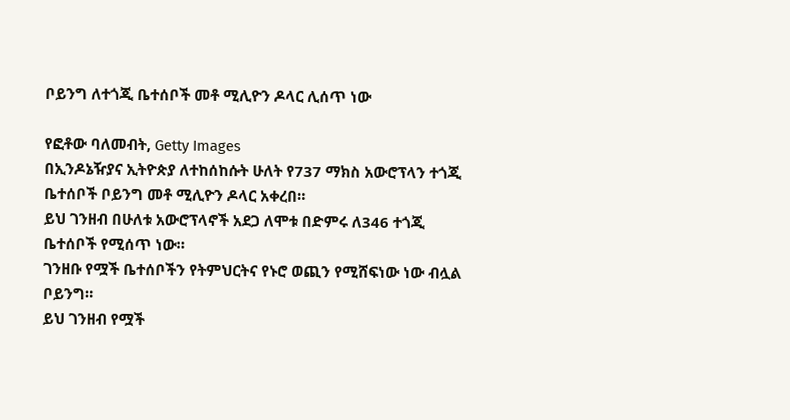ቦይንግ ለተጎጂ ቤተሰቦች መቶ ሚሊዮን ዶላር ሊሰጥ ነው

የፎቶው ባለመብት, Getty Images
በኢንዶኔዥያና ኢትዮጵያ ለተከሰከሱት ሁለት የ737 ማክስ አውሮፕላን ተጎጂ ቤተሰቦች ቦይንግ መቶ ሚሊዮን ዶላር አቀረበ።
ይህ ገንዘብ በሁለቱ አውሮፕላኖች አደጋ ለሞቱ በድምሩ ለ346 ተጎጂ ቤተሰቦች የሚሰጥ ነው።
ገንዘቡ የሟች ቤተሰቦችን የትምህርትና የኑሮ ወጪን የሚሸፍነው ነው ብሏል ቦይንግ።
ይህ ገንዘብ የሟች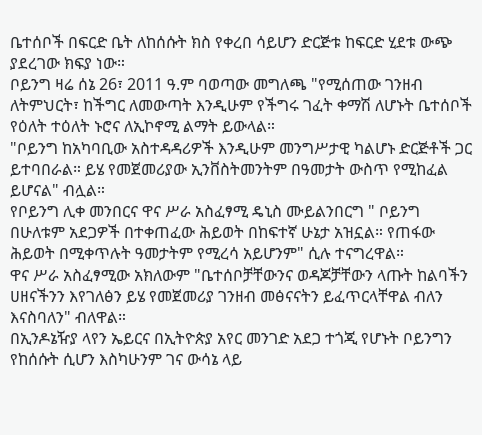ቤተሰቦች በፍርድ ቤት ለከሰሱት ክስ የቀረበ ሳይሆን ድርጅቱ ከፍርድ ሂደቱ ውጭ ያደረገው ክፍያ ነው።
ቦይንግ ዛሬ ሰኔ 26፣ 2011 ዓ.ም ባወጣው መግለጫ "የሚሰጠው ገንዘብ ለትምህርት፣ ከችግር ለመውጣት እንዲሁም የችግሩ ገፈት ቀማሽ ለሆኑት ቤተሰቦች የዕለት ተዕለት ኑሮና ለኢኮኖሚ ልማት ይውላል።
"ቦይንግ ከአካባቢው አስተዳዳሪዎች እንዲሁም መንግሥታዊ ካልሆኑ ድርጅቶች ጋር ይተባበራል። ይሄ የመጀመሪያው ኢንቨስትመንትም በዓመታት ውስጥ የሚከፈል ይሆናል" ብሏል።
የቦይንግ ሊቀ መንበርና ዋና ሥራ አስፈፃሚ ዴኒስ ሙይልንበርግ " ቦይንግ በሁለቱም አደጋዎች በተቀጠፈው ሕይወት በከፍተኛ ሁኔታ አዝኗል። የጠፋው ሕይወት በሚቀጥሉት ዓመታትም የሚረሳ አይሆንም" ሲሉ ተናግረዋል።
ዋና ሥራ አስፈፃሚው አክለውም "ቤተሰቦቻቸውንና ወዳጆቻቸውን ላጡት ከልባችን ሀዘናችንን እየገለፅን ይሄ የመጀመሪያ ገንዘብ መፅናናትን ይፈጥርላቸዋል ብለን እናስባለን" ብለዋል።
በኢንዶኔዥያ ላየን ኤይርና በኢትዮጵያ አየር መንገድ አደጋ ተጎጂ የሆኑት ቦይንግን የከሰሱት ሲሆን እስካሁንም ገና ውሳኔ ላይ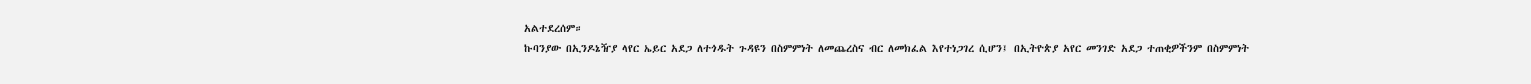አልተደረሰም።
ኩባንያው በኢንዶኔዥያ ላየር ኤይር አደጋ ለተጎዱት ጉዳዩን በስምምነት ለመጨረስና ብር ለመክፈል እየተነጋገረ ሲሆን፤ በኢትዮጵያ አየር መንገድ አደጋ ተጠቂዎችንም በስምምነት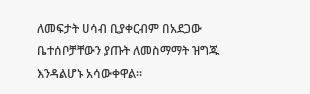ለመፍታት ሀሳብ ቢያቀርብም በአደጋው ቤተሰቦቻቸውን ያጡት ለመስማማት ዝግጁ እንዳልሆኑ አሳውቀዋል።